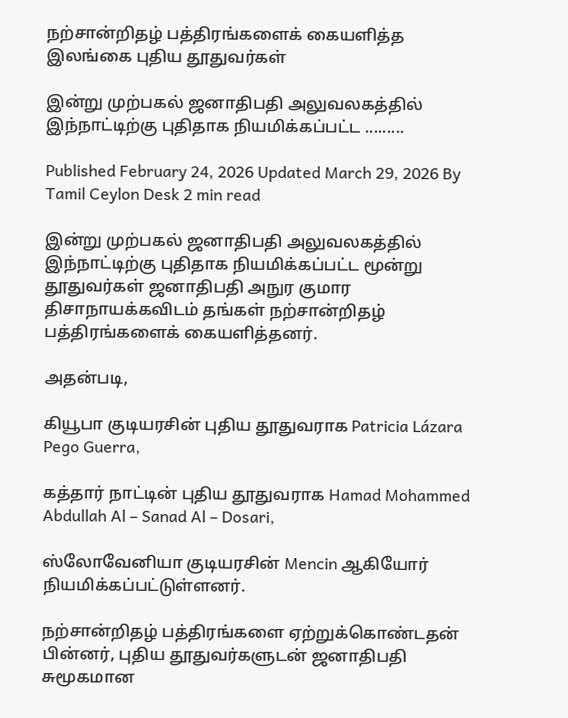நற்சான்றிதழ் பத்திரங்களைக் கையளித்த இலங்கை புதிய தூதுவர்கள்

இன்று முற்பகல் ஜனாதிபதி அலுவலகத்தில் இந்நாட்டிற்கு புதிதாக நியமிக்கப்பட்ட .........

Published February 24, 2026 Updated March 29, 2026 By Tamil Ceylon Desk 2 min read

இன்று முற்பகல் ஜனாதிபதி அலுவலகத்தில் இந்நாட்டிற்கு புதிதாக நியமிக்கப்பட்ட மூன்று தூதுவர்கள் ஜனாதிபதி அநுர குமார திசாநாயக்கவிடம் தங்கள் நற்சான்றிதழ் பத்திரங்களைக் கையளித்தனர்.

அதன்படி,

கியூபா குடியரசின் புதிய தூதுவராக Patricia Lázara Pego Guerra,

கத்தார் நாட்டின் புதிய தூதுவராக Hamad Mohammed Abdullah Al – Sanad Al – Dosari,

ஸ்லோவேனியா குடியரசின் Mencin ஆகியோர் நியமிக்கப்பட்டுள்ளனர்.

நற்சான்றிதழ் பத்திரங்களை ஏற்றுக்கொண்டதன் பின்னர், புதிய தூதுவர்களுடன் ஜனாதிபதி சுமூகமான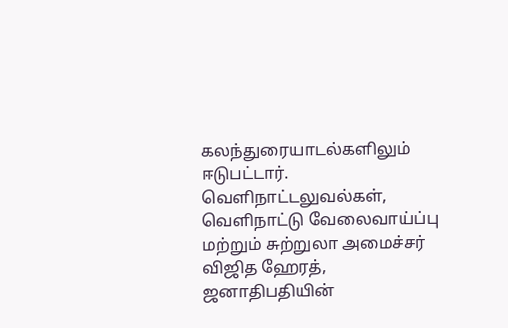கலந்துரையாடல்களிலும் ஈடுபட்டார். வெளிநாட்டலுவல்கள், வெளிநாட்டு வேலைவாய்ப்பு மற்றும் சுற்றுலா அமைச்சர் விஜித ஹேரத், ஜனாதிபதியின்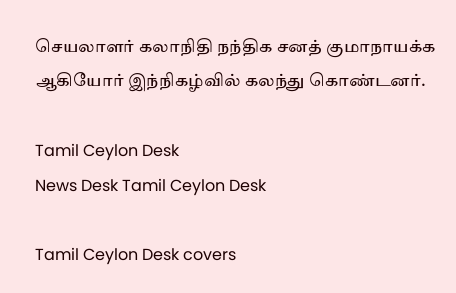செயலாளர் கலாநிதி நந்திக சனத் குமாநாயக்க ஆகியோர் இந்நிகழ்வில் கலந்து கொண்டனர்.

Tamil Ceylon Desk
News Desk Tamil Ceylon Desk

Tamil Ceylon Desk covers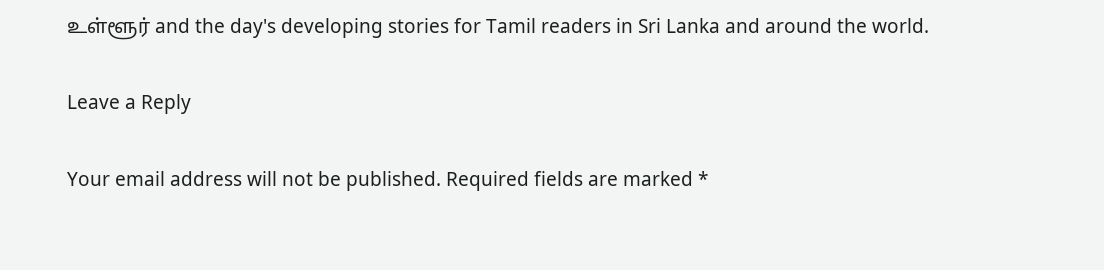உள்ளூர் and the day's developing stories for Tamil readers in Sri Lanka and around the world.

Leave a Reply

Your email address will not be published. Required fields are marked *